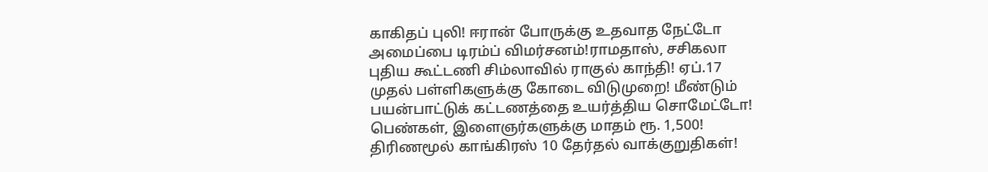காகிதப் புலி! ஈரான் போருக்கு உதவாத நேட்டோ அமைப்பை டிரம்ப் விமர்சனம்!ராமதாஸ், சசிகலா புதிய கூட்டணி சிம்லாவில் ராகுல் காந்தி! ஏப்.17 முதல் பள்ளிகளுக்கு கோடை விடுமுறை! மீண்டும் பயன்பாட்டுக் கட்டணத்தை உயர்த்திய சொமேட்டோ! பெண்கள், இளைஞர்களுக்கு மாதம் ரூ. 1,500! திரிணமூல் காங்கிரஸ் 10 தேர்தல் வாக்குறுதிகள்!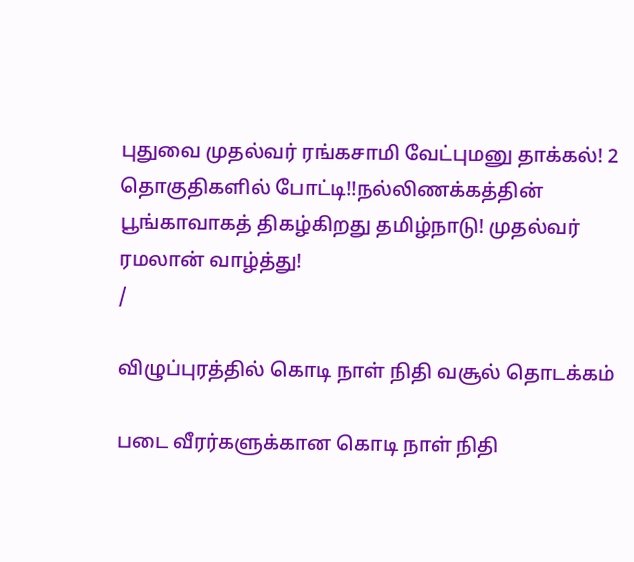புதுவை முதல்வர் ரங்கசாமி வேட்புமனு தாக்கல்! 2 தொகுதிகளில் போட்டி!!நல்லிணக்கத்தின் பூங்காவாகத் திகழ்கிறது தமிழ்நாடு! முதல்வர் ரமலான் வாழ்த்து!
/

விழுப்புரத்தில் கொடி நாள் நிதி வசூல் தொடக்கம்

படை வீரர்களுக்கான கொடி நாள் நிதி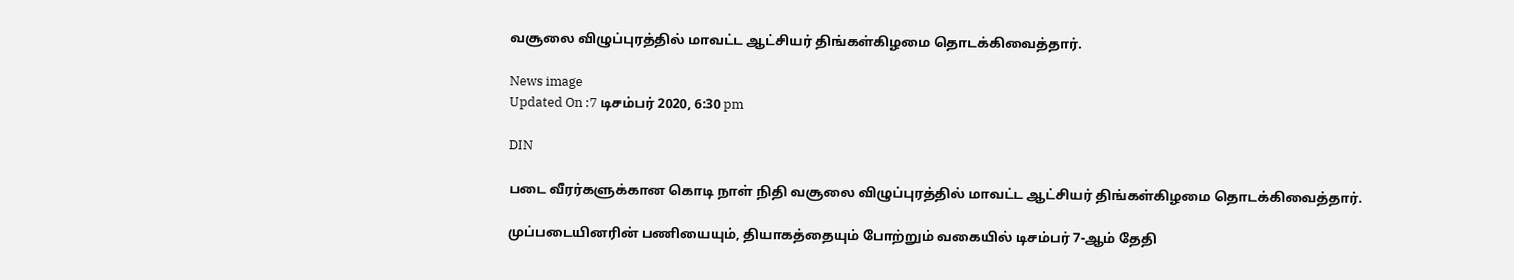வசூலை விழுப்புரத்தில் மாவட்ட ஆட்சியர் திங்கள்கிழமை தொடக்கிவைத்தார்.

News image
Updated On :7 டிசம்பர் 2020, 6:30 pm

DIN

படை வீரர்களுக்கான கொடி நாள் நிதி வசூலை விழுப்புரத்தில் மாவட்ட ஆட்சியர் திங்கள்கிழமை தொடக்கிவைத்தார்.

முப்படையினரின் பணியையும், தியாகத்தையும் போற்றும் வகையில் டிசம்பர் 7-ஆம் தேதி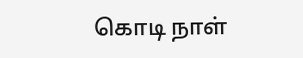கொடி நாள்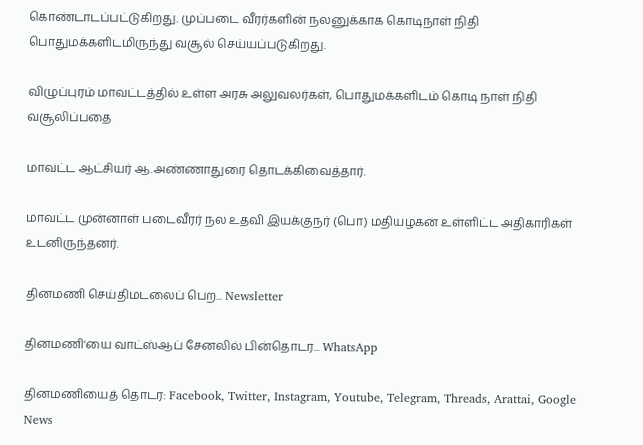கொண்டாடப்பட்டுகிறது. முப்படை வீரர்களின் நலனுக்காக கொடிநாள் நிதி பொதுமக்களிடமிருந்து வசூல் செய்யப்படுகிறது.

விழுப்புரம் மாவட்டத்தில் உள்ள அரசு அலுவலர்கள், பொதுமக்களிடம் கொடி நாள் நிதி வசூலிப்பதை

மாவட்ட ஆட்சியர் ஆ.அண்ணாதுரை தொடக்கிவைத்தார்.

மாவட்ட முன்னாள் படைவீரர் நல உதவி இயக்குநர் (பொ) மதியழகன் உள்ளிட்ட அதிகாரிகள் உடனிருந்தனர்.

தினமணி செய்திமடலைப் பெற... Newsletter

தினமணி'யை வாட்ஸ்ஆப் சேனலில் பின்தொடர... WhatsApp

தினமணியைத் தொடர: Facebook, Twitter, Instagram, Youtube, Telegram, Threads, Arattai, Google News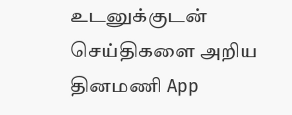உடனுக்குடன் செய்திகளை அறிய தினமணி App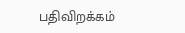பதிவிறக்கம்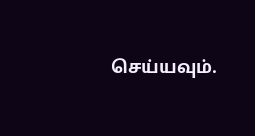செய்யவும்.